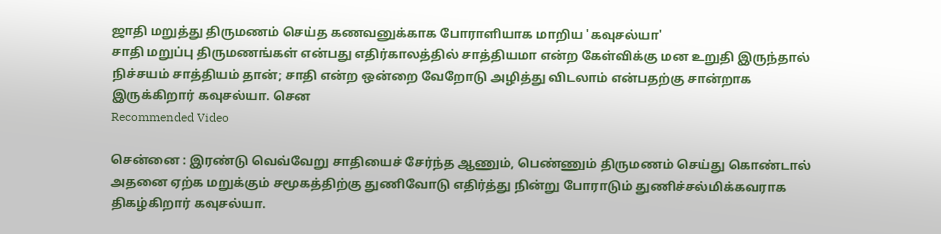ஜாதி மறுத்து திருமணம் செய்த கணவனுக்காக போராளியாக மாறிய 'கவுசல்யா'
சாதி மறுப்பு திருமணங்கள் என்பது எதிர்காலத்தில் சாத்தியமா என்ற கேள்விக்கு மன உறுதி இருந்தால் நிச்சயம் சாத்தியம் தான்; சாதி என்ற ஒன்றை வேறோடு அழித்து விடலாம் என்பதற்கு சான்றாக இருக்கிறார் கவுசல்யா. சென
Recommended Video

சென்னை : இரண்டு வெவ்வேறு சாதியைச் சேர்ந்த ஆணும், பெண்ணும் திருமணம் செய்து கொண்டால் அதனை ஏற்க மறுக்கும் சமூகத்திற்கு துணிவோடு எதிர்த்து நின்று போராடும் துணிச்சல்மிக்கவராக திகழ்கிறார் கவுசல்யா.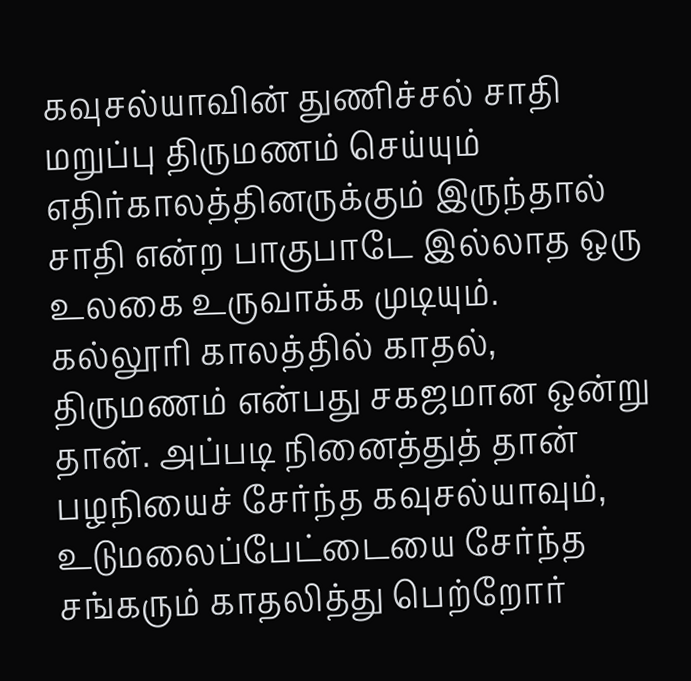கவுசல்யாவின் துணிச்சல் சாதி மறுப்பு திருமணம் செய்யும் எதிர்காலத்தினருக்கும் இருந்தால் சாதி என்ற பாகுபாடே இல்லாத ஒரு உலகை உருவாக்க முடியும்.
கல்லூரி காலத்தில் காதல், திருமணம் என்பது சகஜமான ஒன்று தான். அப்படி நினைத்துத் தான் பழநியைச் சேர்ந்த கவுசல்யாவும், உடுமலைப்பேட்டையை சேர்ந்த சங்கரும் காதலித்து பெற்றோர்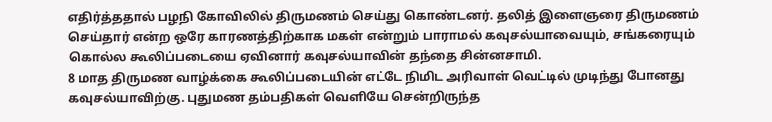எதிர்த்ததால் பழநி கோவிலில் திருமணம் செய்து கொண்டனர். தலித் இளைஞரை திருமணம் செய்தார் என்ற ஒரே காரணத்திற்காக மகள் என்றும் பாராமல் கவுசல்யாவையும், சங்கரையும் கொல்ல கூலிப்படையை ஏவினார் கவுசல்யாவின் தந்தை சின்னசாமி.
8 மாத திருமண வாழ்க்கை கூலிப்படையின் எட்டே நிமிட அரிவாள் வெட்டில் முடிந்து போனது கவுசல்யாவிற்கு. புதுமண தம்பதிகள் வெளியே சென்றிருந்த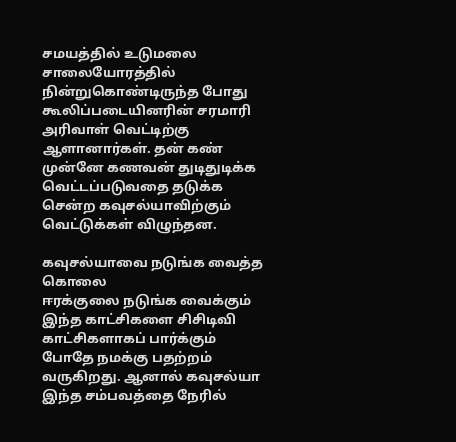சமயத்தில் உடுமலை சாலையோரத்தில் நின்றுகொண்டிருந்த போது கூலிப்படையினரின் சரமாரி அரிவாள் வெட்டிற்கு ஆளானார்கள். தன் கண் முன்னே கணவன் துடிதுடிக்க வெட்டப்படுவதை தடுக்க சென்ற கவுசல்யாவிற்கும் வெட்டுக்கள் விழுந்தன.

கவுசல்யாவை நடுங்க வைத்த கொலை
ஈரக்குலை நடுங்க வைக்கும் இந்த காட்சிகளை சிசிடிவி காட்சிகளாகப் பார்க்கும் போதே நமக்கு பதற்றம் வருகிறது. ஆனால் கவுசல்யா இந்த சம்பவத்தை நேரில்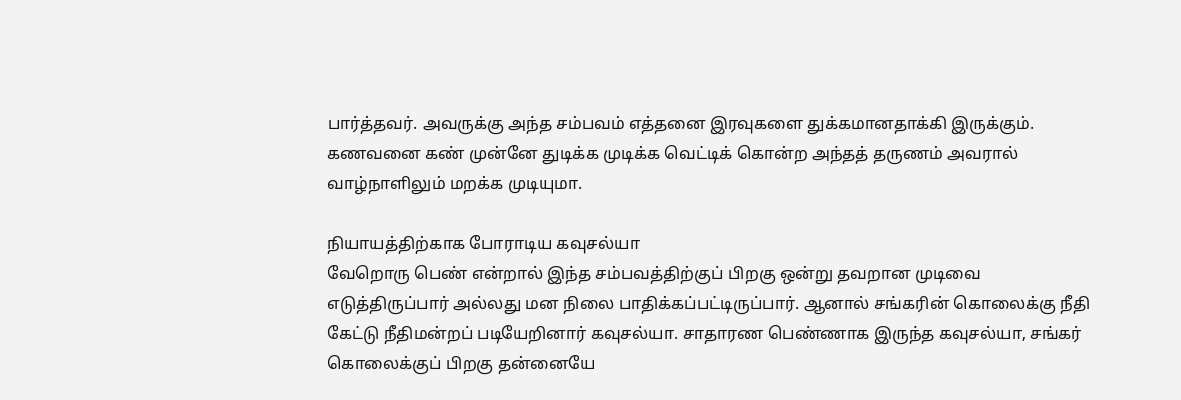பார்த்தவர். அவருக்கு அந்த சம்பவம் எத்தனை இரவுகளை துக்கமானதாக்கி இருக்கும். கணவனை கண் முன்னே துடிக்க முடிக்க வெட்டிக் கொன்ற அந்தத் தருணம் அவரால் வாழ்நாளிலும் மறக்க முடியுமா.

நியாயத்திற்காக போராடிய கவுசல்யா
வேறொரு பெண் என்றால் இந்த சம்பவத்திற்குப் பிறகு ஒன்று தவறான முடிவை எடுத்திருப்பார் அல்லது மன நிலை பாதிக்கப்பட்டிருப்பார். ஆனால் சங்கரின் கொலைக்கு நீதி கேட்டு நீதிமன்றப் படியேறினார் கவுசல்யா. சாதாரண பெண்ணாக இருந்த கவுசல்யா, சங்கர் கொலைக்குப் பிறகு தன்னையே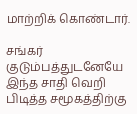மாற்றிக் கொண்டார்.

சங்கர் குடும்பத்துடனேயே
இந்த சாதி வெறி பிடித்த சமூகத்திற்கு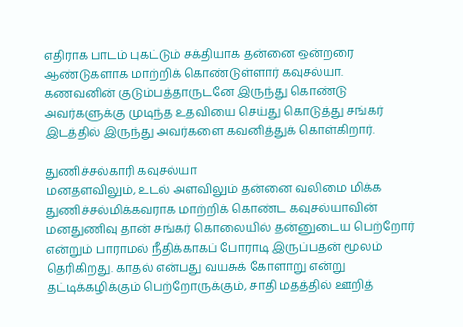எதிராக பாடம் புகட்டும் சக்தியாக தன்னை ஒன்றரை ஆண்டுகளாக மாற்றிக் கொண்டுள்ளார் கவுசல்யா. கணவனின் குடும்பத்தாருடனே இருந்து கொண்டு அவர்களுக்கு முடிந்த உதவியை செய்து கொடுத்து சங்கர் இடத்தில் இருந்து அவர்களை கவனித்துக் கொள்கிறார்.

துணிச்சல்காரி கவுசல்யா
மனதளவிலும், உடல் அளவிலும் தன்னை வலிமை மிக்க துணிச்சல்மிக்கவராக மாற்றிக் கொண்ட கவுசல்யாவின் மனதுணிவு தான் சங்கர் கொலையில் தன்னுடைய பெற்றோர் என்றும் பாராமல் நீதிக்காகப் போராடி இருப்பதன் மூலம் தெரிகிறது. காதல் என்பது வயசுக் கோளாறு என்று தட்டிக்கழிக்கும் பெற்றோருக்கும், சாதி மதத்தில் ஊறித்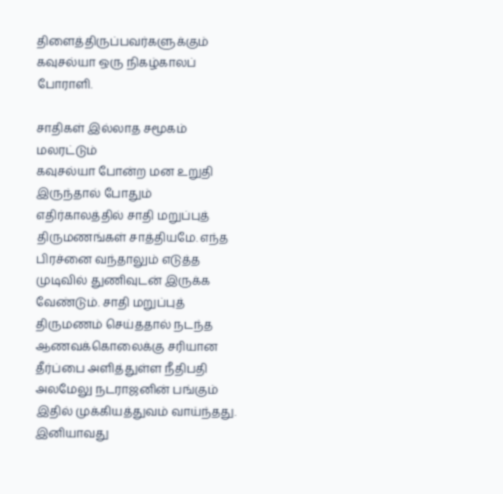திளைத்திருப்பவர்களுக்கும் கவுசல்யா ஒரு நிகழ்காலப் போராளி.

சாதிகள் இல்லாத சமூகம் மலரட்டும்
கவுசல்யா போன்ற மன உறுதி இருந்தால் போதும் எதிர்காலத்தில் சாதி மறுப்புத் திருமணங்கள் சாத்தியமே. எந்த பிரச்னை வந்தாலும் எடுத்த முடிவில் துணிவுடன் இருக்க வேண்டும். சாதி மறுப்புத் திருமணம் செய்ததால் நடந்த ஆணவக்கொலைக்கு சரியான தீர்ப்பை அளித்துள்ள நீதிபதி அலமேலு நடராஜனின் பங்கும் இதில் முக்கியத்துவம் வாய்ந்தது. இனியாவது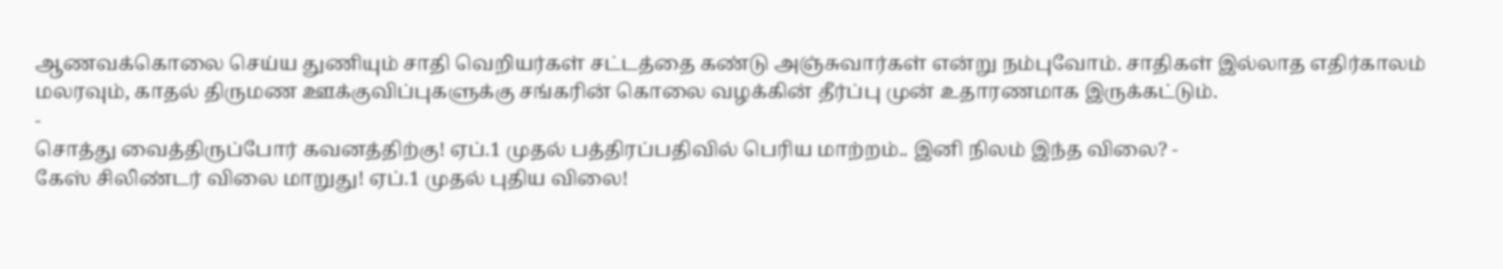ஆணவக்கொலை செய்ய துணியும் சாதி வெறியர்கள் சட்டத்தை கண்டு அஞ்சுவார்கள் என்று நம்புவோம். சாதிகள் இல்லாத எதிர்காலம் மலரவும், காதல் திருமண ஊக்குவிப்புகளுக்கு சங்கரின் கொலை வழக்கின் தீர்ப்பு முன் உதாரணமாக இருக்கட்டும்.
-
சொத்து வைத்திருப்போர் கவனத்திற்கு! ஏப்.1 முதல் பத்திரப்பதிவில் பெரிய மாற்றம்.. இனி நிலம் இந்த விலை? -
கேஸ் சிலிண்டர் விலை மாறுது! ஏப்.1 முதல் புதிய விலை!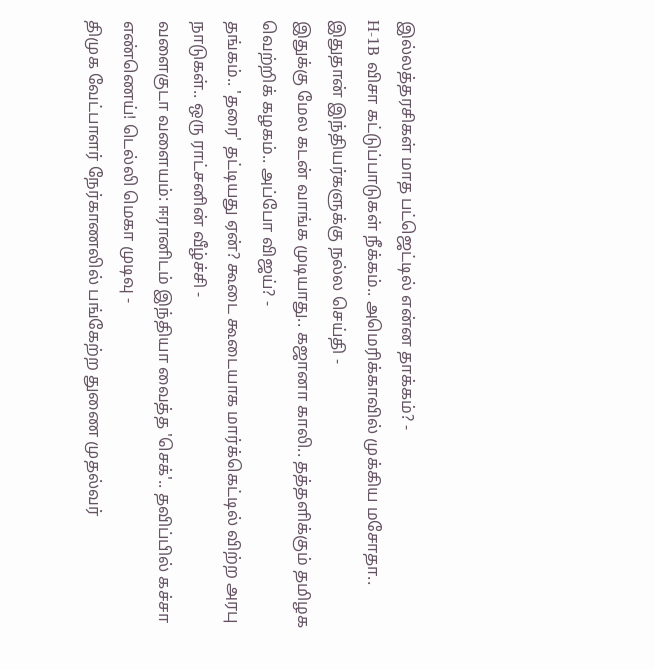இல்லத்தரசிகள் மாத பட்ஜெட்டில் என்ன தாக்கம்? -
H-1B விசா கட்டுப்பாடுகள் நீக்கம்.. அமெரிக்காவில் முக்கிய மசோதா.. இதுதான் இந்தியர்களுக்கு நல்ல செய்தி -
இதுக்கு மேல கடன் வாங்க முடியாது.. கஜானா காலி.. தத்தளிக்கும் தமிழக வெற்றிக் கழகம்.. அப்போ விஜய்? -
தங்கம்.. 'தரை' தட்டியது ஏன்? கூடை கூடையாக மார்க்கெட்டில் விற்ற அரபு நாடுகள்.. ஒரு ராட்சனின் வீழ்ச்சி -
வளைகுடா வளையம்: ஈரானிடம் இந்தியா வைத்த 'செக்'.. தவிப்பில் கச்சா எண்ணெய்! டெல்லி மெகா முடிவு -
திமுக வேட்பாளர் நேர்காணலில் பங்கேற்ற துணை முதல்வர்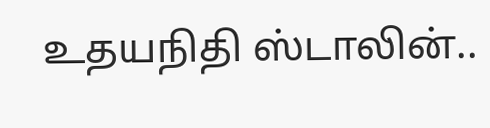உதயநிதி ஸ்டாலின்..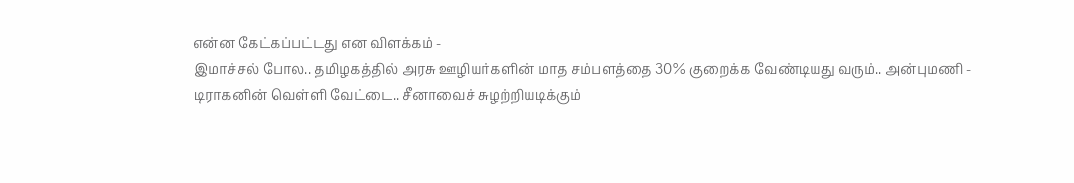என்ன கேட்கப்பட்டது என விளக்கம் -
இமாச்சல் போல.. தமிழகத்தில் அரசு ஊழியர்களின் மாத சம்பளத்தை 30% குறைக்க வேண்டியது வரும்.. அன்புமணி -
டிராகனின் வெள்ளி வேட்டை.. சீனாவைச் சுழற்றியடிக்கும்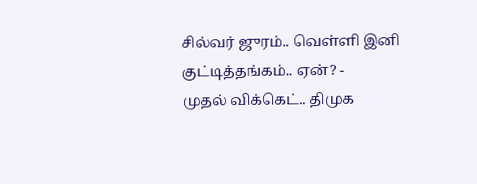சில்வர் ஜுரம்.. வெள்ளி இனி குட்டித்தங்கம்.. ஏன்? -
முதல் விக்கெட்.. திமுக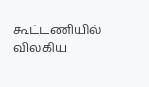கூட்டணியில் விலகிய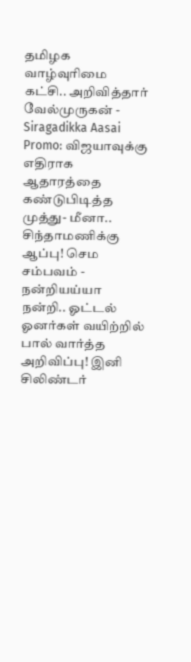தமிழக வாழ்வுரிமை கட்சி.. அறிவித்தார் வேல்முருகன் -
Siragadikka Aasai Promo: விஜயாவுக்கு எதிராக ஆதாரத்தை கண்டுபிடித்த முத்து- மீனா.. சிந்தாமணிக்கு ஆப்பு! செம சம்பவம் -
நன்றியய்யா நன்றி.. ஓட்டல் ஓனர்கள் வயிற்றில் பால் வார்த்த அறிவிப்பு! இனி சிலிண்டர்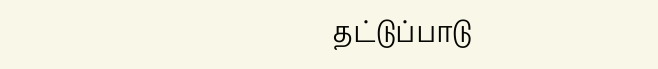தட்டுப்பாடு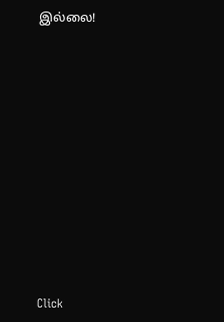இல்லை!












Click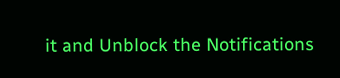it and Unblock the Notifications